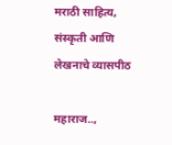मराठी साहित्य, संस्कृती आणि लेखनाचे व्यासपीठ

महाराज..,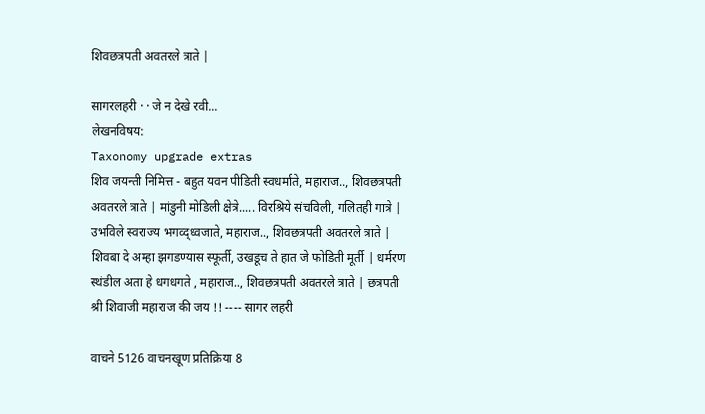शिवछत्रपती अवतरले त्राते |

सागरलहरी · · जे न देखे रवी...
लेखनविषय:
Taxonomy upgrade extras
शिव जयन्ती निमित्त - बहुत यवन पीडिती स्वधर्माते, महाराज.., शिवछत्रपती अवतरले त्राते | मांडुनी मोडिली क्षेत्रे..... विरश्रिये संचविली, गलितही गात्रे | उभविले स्वराज्य भगव्द्ध्वजाते, महाराज.., शिवछत्रपती अवतरले त्राते | शिवबा दे अम्हा झगडण्यास स्फूर्ती, उखडूच ते हात जे फोडिती मूर्ती | धर्मरण स्थंडील अता हे धगधगते , महाराज.., शिवछत्रपती अवतरले त्राते | छत्रपती श्री शिवाजी महाराज की जय !! ---- सागर लहरी

वाचने 5126 वाचनखूण प्रतिक्रिया 8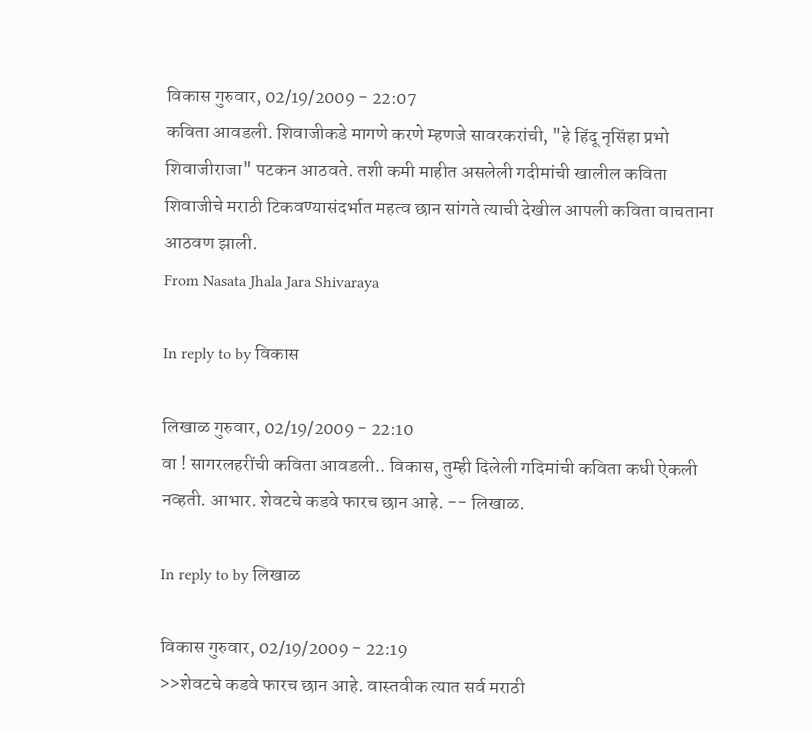विकास गुरुवार, 02/19/2009 - 22:07
कविता आवडली. शिवाजीकडे मागणे करणे म्हणजे सावरकरांची, "हे हिंदू नृसिंहा प्रभो शिवाजीराजा" पटकन आठवते. तशी कमी माहीत असलेली गदीमांची खालील कविता शिवाजीचे मराठी टिकवण्यासंदर्भात महत्व छान सांगते त्याची देखील आपली कविता वाचताना आठवण झाली.
From Nasata Jhala Jara Shivaraya

In reply to by विकास

लिखाळ गुरुवार, 02/19/2009 - 22:10
वा ! सागरलहरींची कविता आवडली.. विकास, तुम्ही दिलेली गदिमांची कविता कधी ऐकली नव्हती. आभार. शेवटचे कडवे फारच छान आहे. -- लिखाळ.

In reply to by लिखाळ

विकास गुरुवार, 02/19/2009 - 22:19
>>शेवटचे कडवे फारच छान आहे. वास्तवीक त्यात सर्व मराठी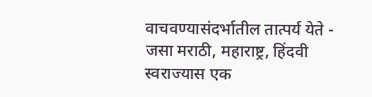वाचवण्यासंदर्भातील तात्पर्य येते - जसा मराठी, महाराष्ट्र, हिंदवी स्वराज्यास एक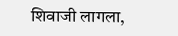शिवाजी लागला,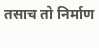तसाच तो निर्माण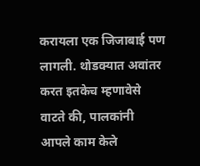करायला एक जिजाबाई पण लागली. थोडक्यात अवांतर करत इतकेच म्हणावेसे वाटते की, पालकांनी आपले काम केले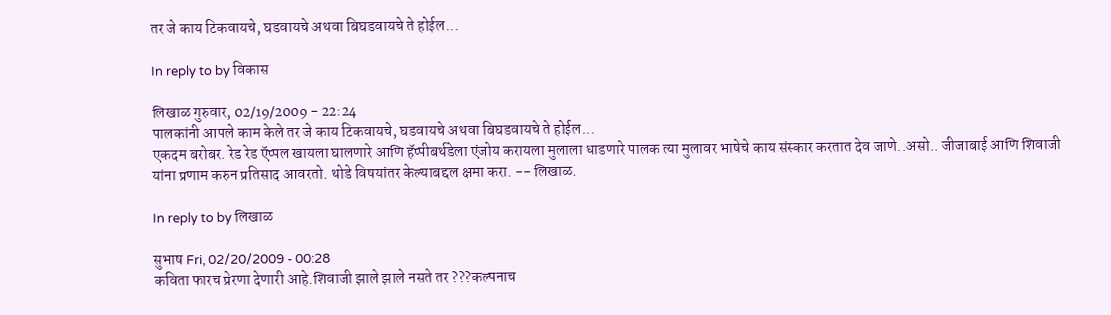तर जे काय टिकवायचे, घडवायचे अथवा बिघडवायचे ते होईल...

In reply to by विकास

लिखाळ गुरुवार, 02/19/2009 - 22:24
पालकांनी आपले काम केले तर जे काय टिकवायचे, घडवायचे अथवा बिघडवायचे ते होईल...
एकदम बरोबर. रेड रेड ऍप्पल खायला घालणारे आणि हॅप्पीबर्थडेला एंजोय करायला मुलाला धाडणारे पालक त्या मुलावर भाषेचे काय संस्कार करतात देव जाणे..असो.. जीजाबाई आणि शिवाजी यांना प्रणाम करुन प्रतिसाद आवरतो. थोडे विषयांतर केल्याबद्दल क्षमा करा. -- लिखाळ.

In reply to by लिखाळ

सुभाष Fri, 02/20/2009 - 00:28
कविता फारच प्रेरणा देणारी आहे.शिवाजी झाले झाले नसते तर ???कल्पनाच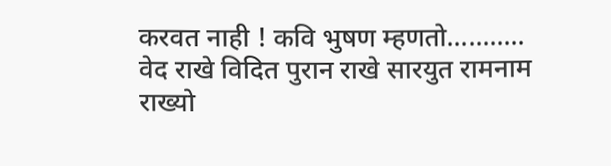करवत नाही ! कवि भुषण म्हणतो........... वेद राखे विदित पुरान राखे सारयुत रामनाम राख्यो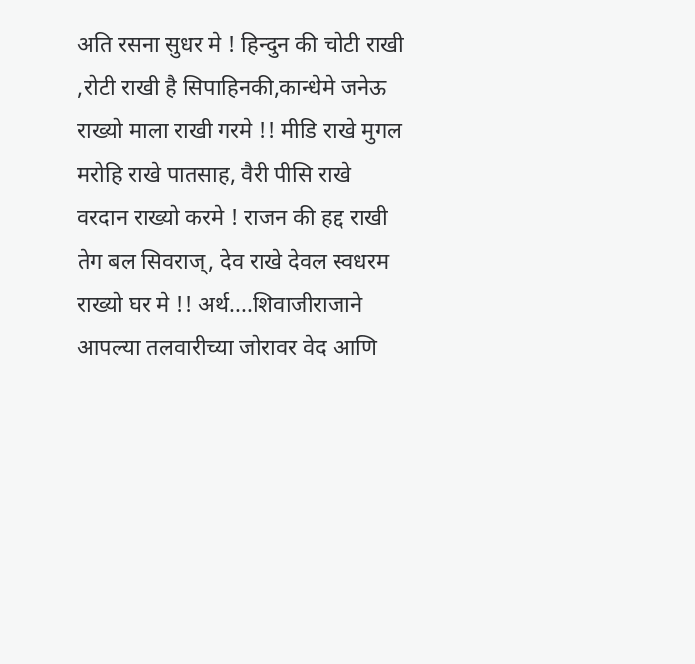अति रसना सुधर मे ! हिन्दुन की चोटी राखी ,रोटी राखी है सिपाहिनकी,कान्धेमे जनेऊ राख्यो माला राखी गरमे !! मीडि राखे मुगल मरोहि राखे पातसाह, वैरी पीसि राखे वरदान राख्यो करमे ! राजन की हद्द राखी तेग बल सिवराज्, देव राखे देवल स्वधरम राख्यो घर मे !! अर्थ....शिवाजीराजाने आपल्या तलवारीच्या जोरावर वेद आणि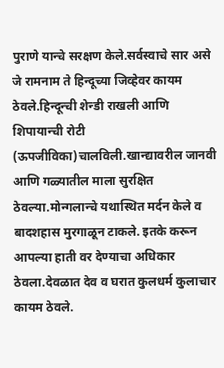पुराणे यान्चे सरक्षण केले.सर्वस्वाचे सार असे जे रामनाम ते हिन्दूच्या जिव्हेवर कायम ठेवले.हिन्दून्ची शेन्डी राखली आणि शिपायान्ची रोटी (ऊपजीविका)चालविली.खान्द्यावरील जानवी आणि गळ्यातील माला सुरक्षित ठेवल्या.मोन्गलान्चे यथास्थित मर्दन केले व बादशहास मुरगाळून टाकले. इतके करून आपल्या हाती वर देण्याचा अधिकार ठेवला.देवळात देव व घरात कुलधर्म कुलाचार कायम ठेवले.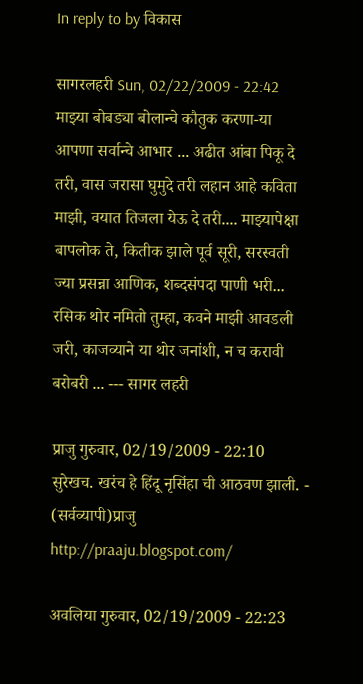In reply to by विकास

सागरलहरी Sun, 02/22/2009 - 22:42
माझ्या बोबड्या बोलान्चे कौतुक करणा-या आपणा सर्वान्चे आभार ... अढीत आंबा पिकू दे तरी, वास जरासा घुमुदे तरी लहान आहे कविता माझी, वयात तिजला येऊ दे तरी.... माझ्यापेक्षा बापलोक ते, कितीक झाले पूर्व सूरी, सरस्वती ज्या प्रसन्ना आणिक, शब्दसंपदा पाणी भरी... रसिक थोर नमितो तुम्हा, कवने माझी आवडली जरी, काजव्याने या थोर जनांशी, न च करावी बरोबरी ... --- सागर लहरी

प्राजु गुरुवार, 02/19/2009 - 22:10
सुरेखच. खरंच हे हिंदू नृसिंहा ची आठवण झाली. - (सर्वव्यापी)प्राजु http://praaju.blogspot.com/

अवलिया गुरुवार, 02/19/2009 - 22:23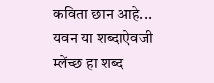कविता छान आहे... यवन या शब्दाऐवजी म्लेंच्छ हा शब्द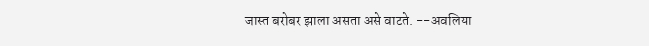जास्त बरोबर झाला असता असे वाटते. --अवलिया